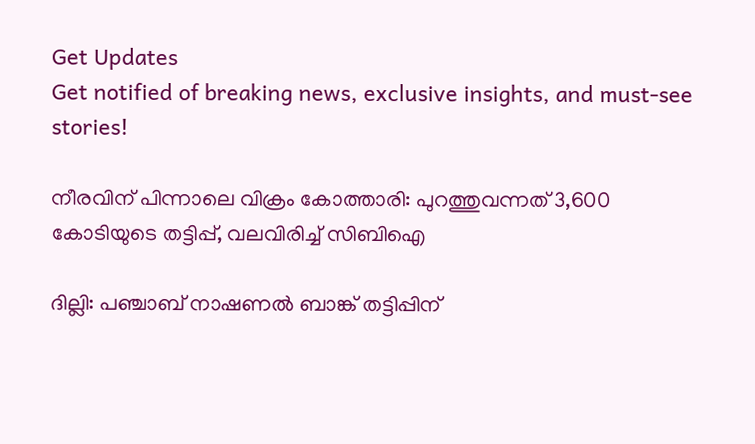Get Updates
Get notified of breaking news, exclusive insights, and must-see stories!

നീരവിന് പിന്നാലെ വിക്രം കോത്താരി: പുറത്തുവന്നത് 3,600 കോടിയുടെ തട്ടിപ്പ്, വലവിരിച്ച് സിബിഐ

ദില്ലി: പഞ്ചാബ് നാഷണല്‍ ബാങ്ക് തട്ടിപ്പിന്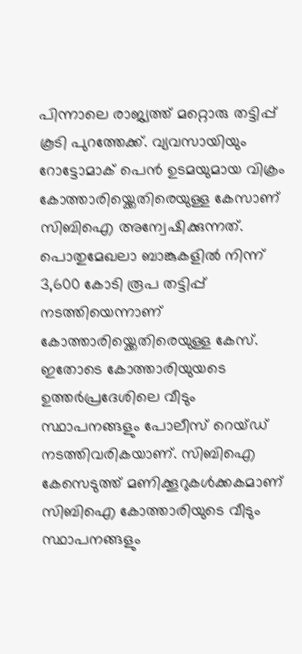പിന്നാലെ രാജ്യത്ത് മറ്റൊരു തട്ടിപ്പ് കൂടി പുറത്തേക്ക്. വ്യവസായിയും റോട്ടോമാക് പെൻ ഉടമയുമായ വിക്രം കോത്താരിയ്ക്കെതിരെയുള്ള കേസാണ് സിബിഐ അന്വേഷിക്കുന്നത്. പൊതുമേഖലാ ബാങ്കുകളിൽ നിന്ന് 3,600 കോടി രൂപ തട്ടിപ്പ് നടത്തിയെന്നാണ് കോത്താരിയ്ക്കെതിരെയുള്ള കേസ്. ഇതോടെ കോത്താരിയുയടെ ഉത്തർപ്രദേശിലെ വീടും സ്ഥാപനങ്ങളും പോലീസ് റെയ്ഡ് നടത്തിവരികയാണ്. സിബിഐ കേസെടുത്ത് മണിക്കൂറുകൾക്കകമാണ് സിബിഐ കോത്താരിയുടെ വീടും സ്ഥാപനങ്ങളും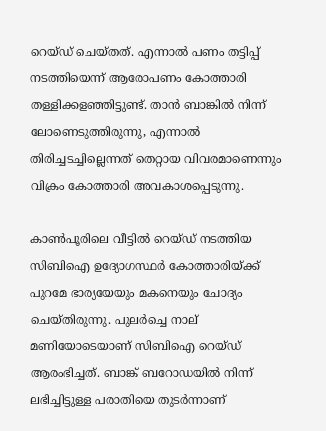റെയ്ഡ് ചെയ്തത്. എന്നാല്‍ പണം തട്ടിപ്പ് നടത്തിയെന്ന് ആരോപണം കോത്താരി തള്ളിക്കളഞ്ഞിട്ടുണ്ട്. താന്‍ ബാങ്കിൽ നിന്ന് ലോണെടുത്തിരുന്നു, എന്നാൽ തിരിച്ചടച്ചില്ലെന്നത് തെറ്റായ വിവരമാണെന്നും വിക്രം കോത്താരി അവകാശപ്പെടുന്നു.

കാൺപൂരിലെ വീട്ടിൽ റെയ്ഡ് നടത്തിയ സിബിഐ ഉദ്യോഗസ്ഥർ കോത്താരിയ്ക്ക് പുറമേ ഭാര്യയേയും മകനെയും ചോദ്യം ചെയ്തിരുന്നു. പുലർച്ചെ നാല് മണിയോടെയാണ് സിബിഐ റെയ്ഡ് ആരംഭിച്ചത്. ബാങ്ക് ബറോഡയിൽ നിന്ന് ലഭിച്ചിട്ടുള്ള പരാതിയെ തുടർന്നാണ്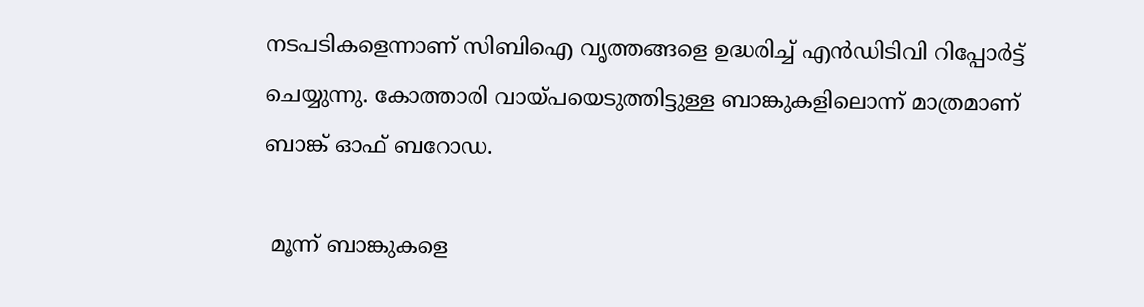നടപടികളെന്നാണ് സിബിഐ വൃത്തങ്ങളെ ഉദ്ധരിച്ച് എൻഡിടിവി റിപ്പോർട്ട് ചെയ്യുന്നു. കോത്താരി വായ്പയെടുത്തിട്ടുള്ള ബാങ്കുകളിലൊന്ന് മാത്രമാണ് ബാങ്ക് ഓഫ് ബറോഡ.

 മൂന്ന് ബാങ്കുകളെ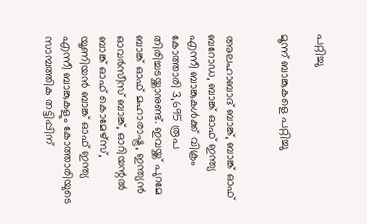പറ്റിച്ചു

മൂന്ന് ബാങ്കുകളെ പറ്റിച്ചു


അലഹാബാദ് ബാങ്ക്, ബാങ്ക് ഓഫ് ബറോഡ, ബാങ്ക് ഓഫ് ഇന്ത്യ എന്നീ ബാങ്കുകൾക്ക് വിക്രം കോത്താരി 3,695 രൂപ തിരിച്ചടയ്ക്കാനുണ്ട്. ഇവയ്ക്ക് പുറമേ ബാങ്ക് ഓഫ് മഹാരാഷ്ട്ര, ഇന്ത്യന്‍ ഓവർസീസ് ബാങ്ക്, ഓറിയന്റൽ ബാങ്ക് ഓഫ് കൊമേഴ്സ്, യൂണിയൻ ബാങ്ക് ഓഫ് ഇന്ത്യ എന്നീ ബാങ്കുകളും കോത്താരിയുടെ സാമ്പത്തിക തട്ടിപ്പിന്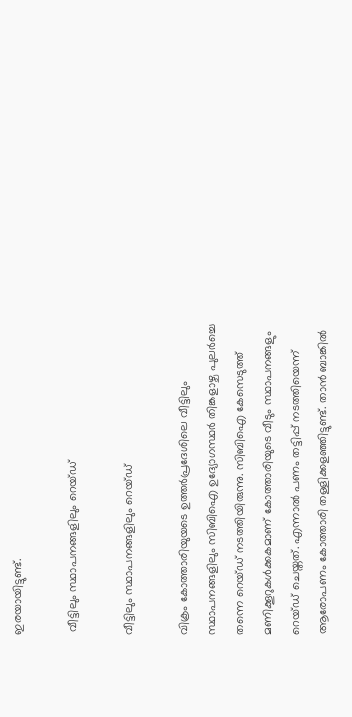ഇരയായിട്ടുണ്ട്.

 വീട്ടിലും സ്ഥാപനങ്ങളിലും റെയ്ഡ്

വീട്ടിലും സ്ഥാപനങ്ങളിലും റെയ്ഡ്

വിക്രം കോത്താരിയുയടെ ഉത്തർപ്രദേശിലെ വീട്ടിലും സ്ഥാപനങ്ങളിലും സിബിഐ ഉദ്യോഗസ്ഥര്‍‍ തിങ്കളാഴ്ച പുലർച്ചെ തന്നെ റെയ്ഡ് നടത്തിയിരുന്നു. സിബിഐ കേസെടുത്ത് മണിക്കൂറുകൾക്കകമാണ് കോത്താരിയുടെ വീടും സ്ഥാപനങ്ങളും റെയ്ഡ് ചെയ്തത്. എന്നാല്‍ പണം തട്ടിപ്പ് നടത്തിയെന്ന് ആരോപണം കോത്താരി തള്ളിക്കളഞ്ഞിട്ടുണ്ട്. താന്‍ ബാങ്കിൽ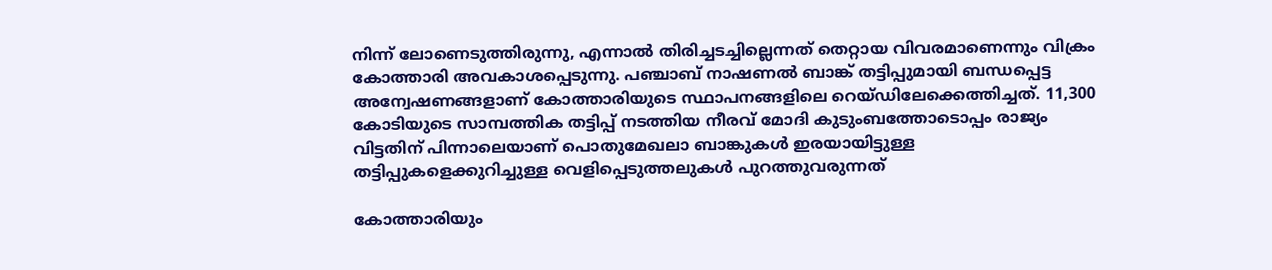നിന്ന് ലോണെടുത്തിരുന്നു, എന്നാൽ തിരിച്ചടച്ചില്ലെന്നത് തെറ്റായ വിവരമാണെന്നും വിക്രം കോത്താരി അവകാശപ്പെടുന്നു. പ‍ഞ്ചാബ് നാഷണൽ ബാങ്ക് തട്ടിപ്പുമായി ബന്ധപ്പെട്ട അന്വേഷണങ്ങളാണ് കോത്താരിയുടെ സ്ഥാപനങ്ങളിലെ റെയ്ഡിലേക്കെത്തിച്ചത്. 11,300 കോടിയുടെ സാമ്പത്തിക തട്ടിപ്പ് നടത്തിയ നീരവ് മോദി കുടുംബത്തോടൊപ്പം രാജ്യം വിട്ടതിന് പിന്നാലെയാണ് പൊതുമേഖലാ ബാങ്കുകള്‍ ഇരയായിട്ടുള്ള തട്ടിപ്പുകളെക്കുറിച്ചുള്ള വെളിപ്പെടുത്തലുകൾ പുറത്തുവരുന്നത്

കോത്താരിയും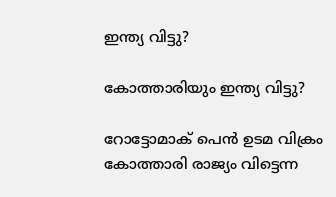ഇന്ത്യ വിട്ടു?

കോത്താരിയും ഇന്ത്യ വിട്ടു?

റോട്ടോമാക് പെൻ ഉടമ വിക്രം കോത്താരി രാജ്യം വിട്ടെന്ന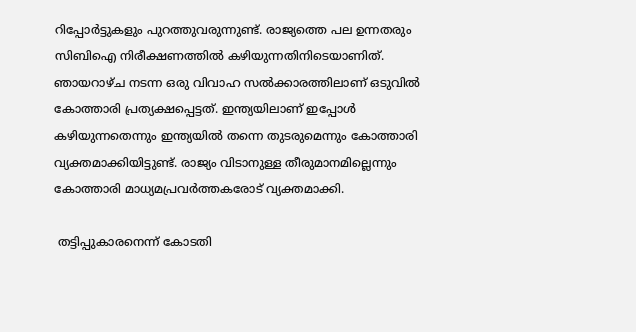റിപ്പോർട്ടുകളും പുറത്തുവരുന്നുണ്ട്. രാജ്യത്തെ പല ഉന്നതരും സിബിഐ നിരീക്ഷണത്തിൽ കഴിയുന്നതിനിടെയാണിത്. ഞായറാഴ്ച നടന്ന ഒരു വിവാഹ സൽ‍ക്കാരത്തിലാണ് ഒടുവിൽ കോത്താരി പ്രത്യക്ഷപ്പെട്ടത്. ഇന്ത്യയിലാണ് ഇപ്പോൾ കഴിയുന്നതെന്നും ഇന്ത്യയിൽ തന്നെ തുടരുമെന്നും കോത്താരി വ്യക്തമാക്കിയിട്ടുണ്ട്. രാജ്യം വിടാനുള്ള തീരുമാനമില്ലെന്നും കോത്താരി മാധ്യമപ്രവർത്തകരോട് വ്യക്തമാക്കി.

 തട്ടിപ്പുകാരനെന്ന് കോടതി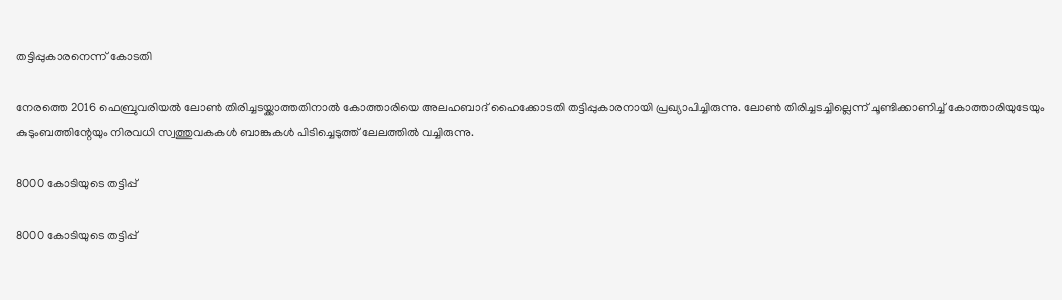തട്ടിപ്പുകാരനെന്ന് കോടതി

നേരത്തെ 2016 ഫെബ്രുവരിയൽ ലോണ്‍ തിരിച്ചടയ്ക്കാത്തതിനാൽ‍ കോത്താരിയെ അലഹബാദ് ഹൈക്കോടതി തട്ടിപ്പുകാരനായി പ്രഖ്യാപിച്ചിരുന്നു. ലോൺ തിരിച്ചടച്ചില്ലെന്ന് ചൂണ്ടിക്കാണിച്ച് കോത്താരിയുടേയും കുടുംബത്തിന്റേയും നിരവധി സ്വത്തുവകകൾ ബാങ്കുകൾ പിടിച്ചെടുത്ത് ലേലത്തിൽ‍ വച്ചിരുന്നു.

8000 കോടിയുടെ തട്ടിപ്പ്

8000 കോടിയുടെ തട്ടിപ്പ്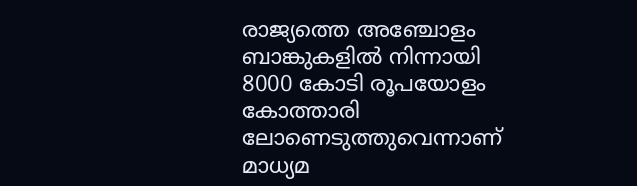രാജ്യത്തെ അഞ്ചോളം ബാങ്കുകളില്‍ നിന്നായി 8000 കോടി രൂപയോളം കോത്താരി ലോണെടുത്തുവെന്നാണ് മാധ്യമ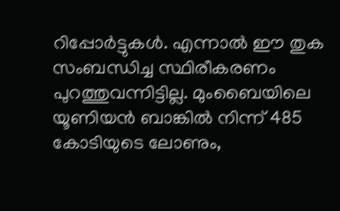റിപ്പോർട്ടുകൾ. എന്നാൽ ഈ തുക സംബന്ധിച്ച സ്ഥിരീകരണം പുറത്തുവന്നിട്ടില്ല. മുംബൈയിലെ യൂണിയൻ ബാങ്കിൽ നിന്ന് 485 കോടിയുടെ ലോണും,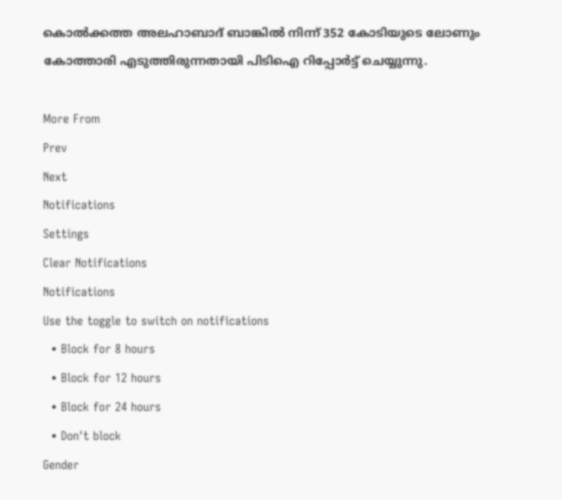കൊൽക്കത്ത അലഹാബാദ് ബാങ്കിൽ നിന്ന് 352 കോടിയുടെ ലോണും കോത്താരി എടുത്തിരുന്നതായി പിടിഐ റിപ്പോര്‍ട്ട് ചെയ്യുന്നു.

More From
Prev
Next
Notifications
Settings
Clear Notifications
Notifications
Use the toggle to switch on notifications
  • Block for 8 hours
  • Block for 12 hours
  • Block for 24 hours
  • Don't block
Gender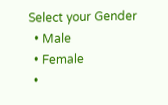Select your Gender
  • Male
  • Female
  •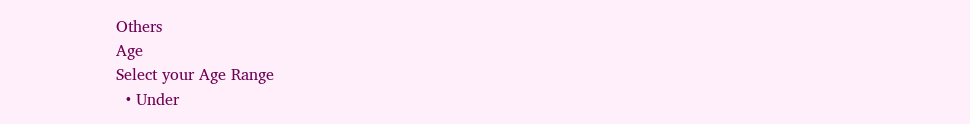Others
Age
Select your Age Range
  • Under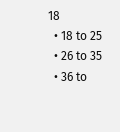18
  • 18 to 25
  • 26 to 35
  • 36 to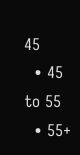45
  • 45 to 55
  • 55+